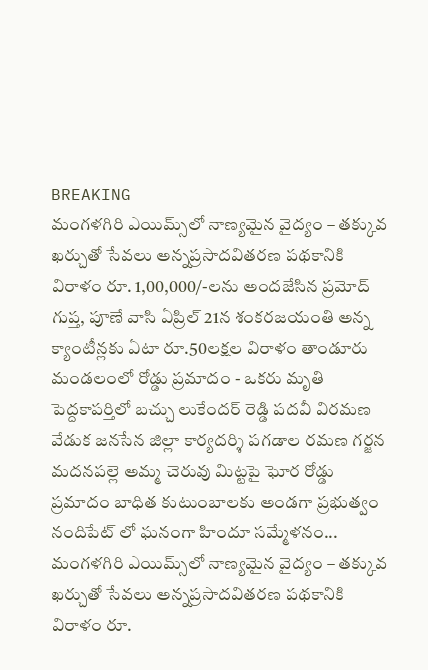BREAKING
మంగళగిరి ఎయిమ్స్‌లో నాణ్యమైన వైద్యం – తక్కువ ఖర్చుతో సేవలు అన్నప్రసాదవితరణ పథకానికి విరాళం రూ. 1,00,000/-లను అందజేసిన ప్రమోద్ గుప్త, పూణే వాసి ఏప్రిల్ 21న శంకరజయంతి అన్న క్యాంటీన్లకు ఏటా రూ.50లక్షల విరాళం తాండూరు మండలంలో రోడ్డు ప్రమాదం - ఒకరు మృతి పెద్దకాపర్తిలో బచ్చు లుకేందర్ రెడ్డి పదవీ విరమణ వేడుక జనసేన జిల్లా కార్యదర్శి పగడాల రమణ గర్జన మదనపల్లె అమ్మ చెరువు మిట్టపై ఘోర రోడ్డు ప్రమాదం బాధిత కుటుంబాలకు అండగా ప్రభుత్వం నందిపేట్ లో ఘనంగా హిందూ సమ్మేళనం... మంగళగిరి ఎయిమ్స్‌లో నాణ్యమైన వైద్యం – తక్కువ ఖర్చుతో సేవలు అన్నప్రసాదవితరణ పథకానికి విరాళం రూ.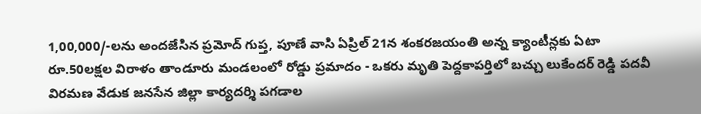1,00,000/-లను అందజేసిన ప్రమోద్ గుప్త, పూణే వాసి ఏప్రిల్ 21న శంకరజయంతి అన్న క్యాంటీన్లకు ఏటా రూ.50లక్షల విరాళం తాండూరు మండలంలో రోడ్డు ప్రమాదం - ఒకరు మృతి పెద్దకాపర్తిలో బచ్చు లుకేందర్ రెడ్డి పదవీ విరమణ వేడుక జనసేన జిల్లా కార్యదర్శి పగడాల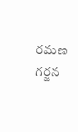రమణ గర్జన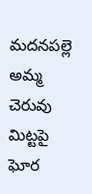మదనపల్లె అమ్మ చెరువు మిట్టపై ఘోర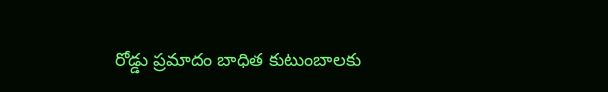రోడ్డు ప్రమాదం బాధిత కుటుంబాలకు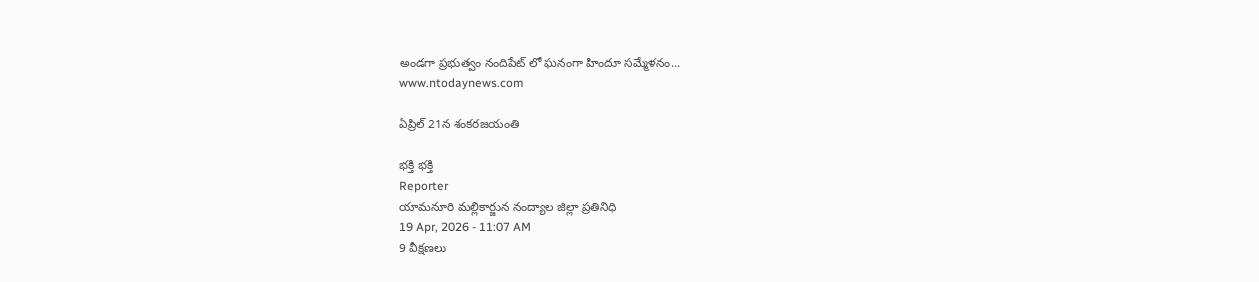అండగా ప్రభుత్వం నందిపేట్ లో ఘనంగా హిందూ సమ్మేళనం...
www.ntodaynews.com

ఏప్రిల్ 21న శంకరజయంతి

భక్తి భక్తి
Reporter
యామనూరి మల్లికార్జున నంద్యాల జిల్లా ప్రతినిధి
19 Apr, 2026 - 11:07 AM
9 వీక్షణలు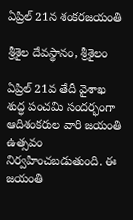ఏప్రిల్ 21న శంకరజయంతి

శ్రీశైల దేవస్థానం, శ్రీశైలం

ఏప్రిల్ 21వ తేదీ వైశాఖ శుద్ధ పంచమి సందర్భంగా ఆదిశంకరుల వారి జయంతి ఉత్సవం నిర్వహించబడుతుంది. ఈ జయంతి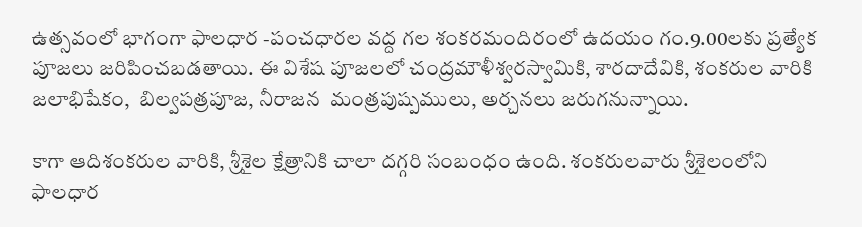ఉత్సవంలో భాగంగా ఫాలధార -పంచధారల వద్ద గల శంకరమందిరంలో ఉదయం గం.9.00లకు ప్రత్యేక పూజలు జరిపించబడతాయి. ఈ విశేష పూజలలో చంద్రమౌళీశ్వరస్వామికి, శారదాదేవికి, శంకరుల వారికి జలాభిషేకం,  బిల్వపత్రపూజ, నీరాజన  మంత్రపుష్పములు, అర్చనలు జరుగనున్నాయి.

కాగా ఆదిశంకరుల వారికి, శ్రీశైల క్షేత్రానికి చాలా దగ్గరి సంబంధం ఉంది. శంకరులవారు శ్రీశైలంలోని ఫాలధార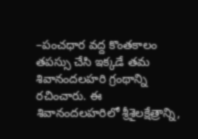–పంచధార వద్ద కొంతకాలం తపస్సు చేసి ఇక్కడే తమ శివానందలహరి గ్రంథాన్ని రచించారు. ఈ శివానందలహరిలో శ్రీశైలక్షేత్రాన్ని,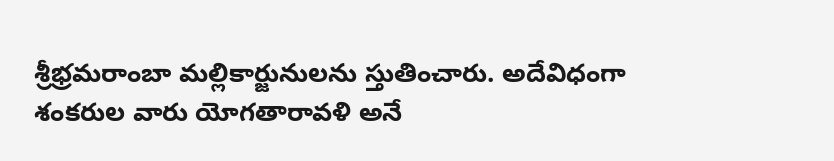శ్రీభ్రమరాంబా మల్లికార్జునులను స్తుతించారు. అదేవిధంగా శంకరుల వారు యోగతారావళి అనే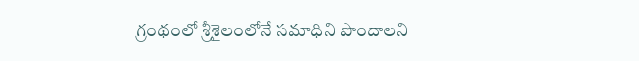గ్రంథంలో శ్రీశైలంలోనే సమాధిని పొందాలని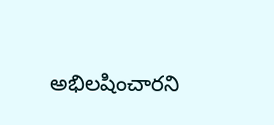అభిలషించారని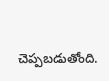చెప్పబడుతోంది.